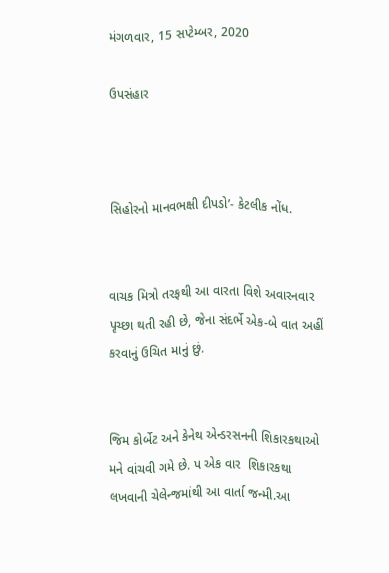મંગળવાર, 15 સપ્ટેમ્બર, 2020

ઉપસંહાર



સિહોરનો માનવભક્ષી દીપડો’- કેટલીક નોંધ.


વાચક મિત્રો તરફથી આ વારતા વિશે અવારનવાર પૃચ્છા થતી રહી છે, જેના સંદર્ભે એક-બે વાત અહીં કરવાનું ઉચિત માનું છું.


જિમ કોર્બેટ અને કેનેથ એન્ડરસનની શિકારકથાઓ મને વાંચવી ગમે છે. પ એક વાર  શિકારકથા લખવાની ચેલેન્જમાંથી આ વાર્તા જન્મી.આ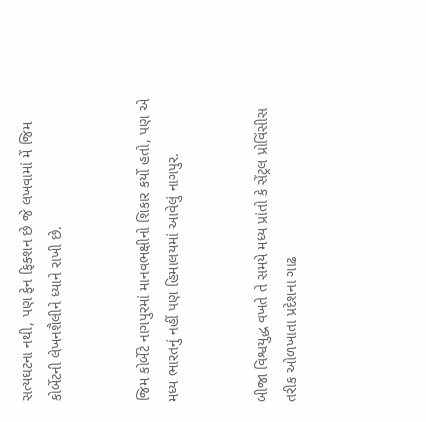સત્યઘટના નથી, પણ ફેન ફિક્શન છે જે લખવામાં મેં જિમ કોર્બેટની લેખનશૈલીને ધ્યાને રાખી છે.


જિમ કોર્બેટે નાગપુરમાં માનવભક્ષીનો શિકાર કર્યો હતો, પણ એ મધ્ય ભારતનું નહીં પણ હિમાલયમાં આવેલું નાગપુર.


બીજા વિશ્વયુદ્ધ વખતે તે સમયે મધ્ય પ્રાંતો કે સેંટ્રલ પ્રોવિંસીસ તરીક ઓળખાતા પ્રદેશના ગાઢ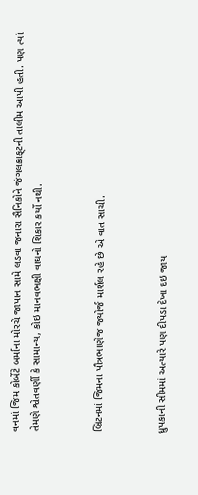વનમાં જિમ કોર્બેટે બર્માના મોરચે જાપાન સામે લડવા જનારા સૈનિકોને જંગલક્રાફ્‌ટની તાલીમ આપી હતી. પણ ત્યાં તેમણે શ્વેતવર્ણી કે સામાન્ય, કોઇ માનવભક્ષી વાઘનો શિકાર કર્યો નથી.


બ્રિટનમાં જિમના પૌત્રભાણેજ જ્યોર્જ માર્શલ રહે છે એ વાત સાચી.


ધ્રુપકાની સીમમાં અત્યારે પણ દીપડા દેખા દઇ જાય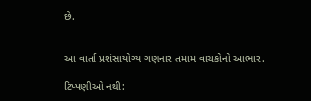છે.


આ વાર્તા પ્રશંસાયોગ્ય ગણનાર તમામ વાચકોનો આભાર.

ટિપ્પણીઓ નથી: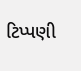ટિપ્પણી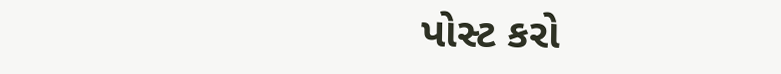પોસ્ટ કરો